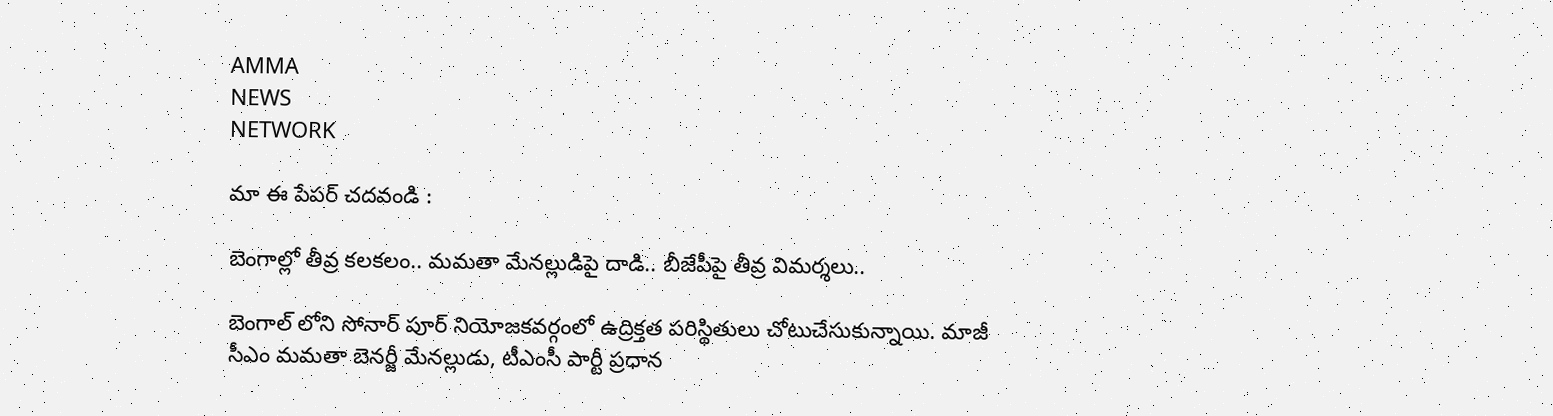AMMA
NEWS
NETWORK

మా ఈ పేపర్ చదవండి :

బెంగాల్లో తీవ్ర కలకలం.. మమతా మేనల్లుడిపై దాడి.. బీజేపీపై తీవ్ర విమర్శలు..

బెంగాల్ లోని సోనార్ పూర్ నియోజకవర్గంలో ఉద్రిక్తత పరిస్థితులు చోటుచేసుకున్నాయి. మాజీ సీఎం మమతా బెనర్జీ మేనల్లుడు, టీఎంసీ పార్టీ ప్రధాన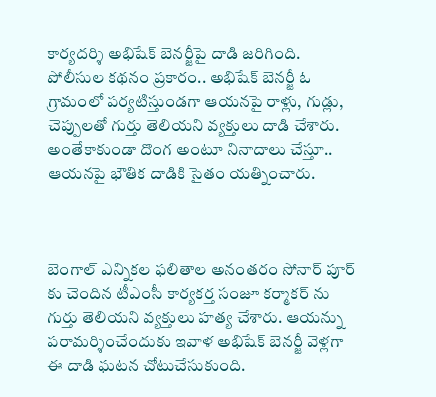కార్యదర్శి అభిషేక్ బెనర్జీపై దాడి జరిగింది. పోలీసుల కథనం ప్రకారం.. అభిషేక్ బెనర్జీ ఓ గ్రామంలో పర్యటిస్తుండగా ఆయనపై రాళ్లు, గుడ్లు, చెప్పులతో గుర్తు తెలియని వ్యక్తులు దాడి చేశారు. అంతేకాకుండా దొంగ అంటూ నినాదాలు చేస్తూ.. ఆయనపై భౌతిక దాడికి సైతం యత్నించారు.



బెంగాల్ ఎన్నికల ఫలితాల అనంతరం సోనార్ పూర్ కు చెందిన టీఎంసీ కార్యకర్త సంజూ కర్మాకర్ ను గుర్తు తెలియని వ్యక్తులు హత్య చేశారు. ఆయన్ను పరామర్శించేందుకు ఇవాళ అభిషేక్ బెనర్జీ వెళ్లగా ఈ దాడి ఘటన చోటుచేసుకుంది.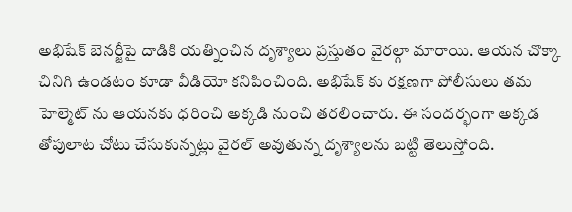అభిషేక్ బెనర్జీపై దాడికి యత్నించిన దృశ్యాలు ప్రస్తుతం వైరల్గా మారాయి. ఆయన చొక్కా చినిగి ఉండటం కూడా వీడియో కనిపించింది. అభిషేక్ కు రక్షణగా పోలీసులు తమ హెల్మెట్ ను ఆయనకు ధరించి అక్కడి నుంచి తరలించారు. ఈ సందర్భంగా అక్కడ తోపులాట చోటు చేసుకున్నట్లు వైరల్ అవుతున్న దృశ్యాలను బట్టి తెలుస్తోంది.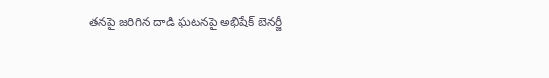తనపై జరిగిన దాడి ఘటనపై అభిషేక్ బెనర్జీ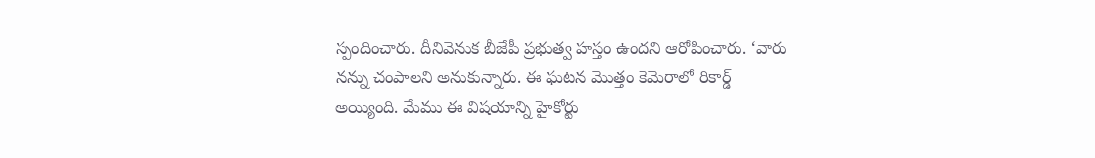స్పందించారు. దీనివెనుక బీజేపీ ప్రభుత్వ హస్తం ఉందని ఆరోపించారు. ‘వారు నన్ను చంపాలని అనుకున్నారు. ఈ ఘటన మెుత్తం కెమెరాలో రికార్డ్ అయ్యింది. మేము ఈ విషయాన్ని హైకోర్టు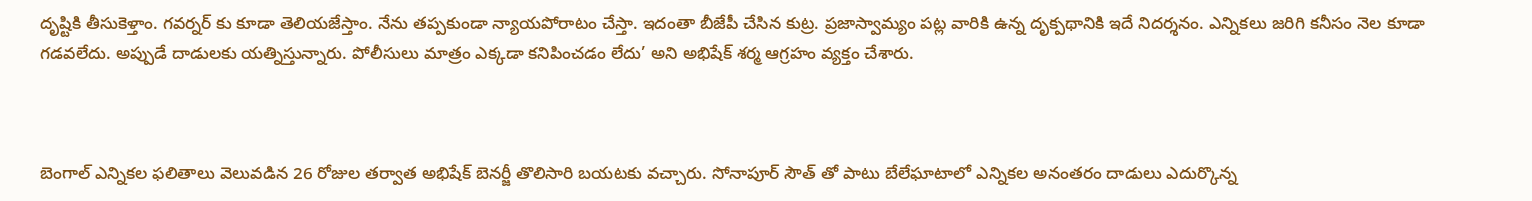దృష్టికి తీసుకెళ్తాం. గవర్నర్ కు కూడా తెలియజేస్తాం. నేను తప్పకుండా న్యాయపోరాటం చేస్తా. ఇదంతా బీజేపీ చేసిన కుట్ర. ప్రజాస్వామ్యం పట్ల వారికి ఉన్న దృక్పథానికి ఇదే నిదర్శనం. ఎన్నికలు జరిగి కనీసం నెల కూడా గడవలేదు. అప్పుడే దాడులకు యత్నిస్తున్నారు. పోలీసులు మాత్రం ఎక్కడా కనిపించడం లేదు’ అని అభిషేక్ శర్మ ఆగ్రహం వ్యక్తం చేశారు.



బెంగాల్ ఎన్నికల ఫలితాలు వెలువడిన 26 రోజుల తర్వాత అభిషేక్ బెనర్జీ తొలిసారి బయటకు వచ్చారు. సోనాపూర్ సౌత్ తో పాటు బేలేఘాటాలో ఎన్నికల అనంతరం దాడులు ఎదుర్కొన్న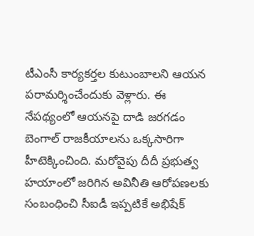టీఎంసీ కార్యకర్తల కుటుంబాలని ఆయన పరామర్శించేందుకు వెళ్లారు. ఈ నేపథ్యంలో ఆయనపై దాడి జరగడం బెంగాల్ రాజకీయాలను ఒక్కసారిగా హీటెక్కించింది. మరోవైపు దీదీ ప్రభుత్వ హయాంలో జరిగిన అవినీతి ఆరోపణలకు సంబంధించి సీఐడీ ఇప్పటికే అభిషేక్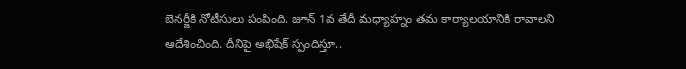బెనర్జీకి నోటీసులు పంపింది. జూన్ 1వ తేదీ మధ్యాహ్నం తమ కార్యాలయానికి రావాలని ఆదేశించింది. దీనిపై అభిషేక్ స్పందిస్తూ..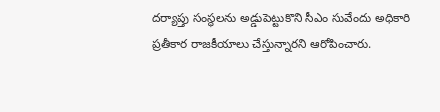దర్యాప్తు సంస్థలను అడ్డుపెట్టుకొని సీఎం సువేందు అధికారి ప్రతీకార రాజకీయాలు చేస్తున్నారని ఆరోపించారు.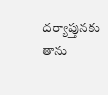దర్యాప్తునకు తాను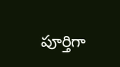పూర్తిగా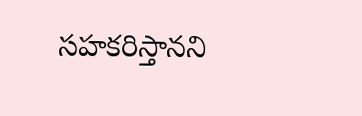సహకరిస్తానని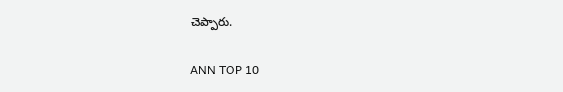చెప్పారు.

ANN TOP 10